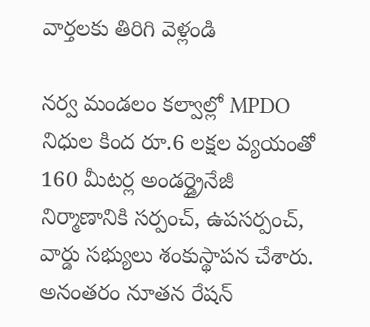వార్తలకు తిరిగి వెళ్లండి

నర్వ మండలం కల్వాల్లో MPDO నిధుల కింద రూ.6 లక్షల వ్యయంతో 160 మీటర్ల అండర్డ్రైనేజీ నిర్మాణానికి సర్పంచ్, ఉపసర్పంచ్, వార్డు సభ్యులు శంకుస్థాపన చేశారు. అనంతరం నూతన రేషన్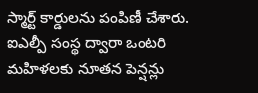స్మార్ట్ కార్డులను పంపిణీ చేశారు.
ఐఎల్పీ సంస్థ ద్వారా ఒంటరి మహిళలకు నూతన పెన్షన్లు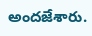అందజేశారు.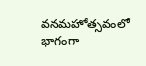వనమహోత్సవంలో భాగంగా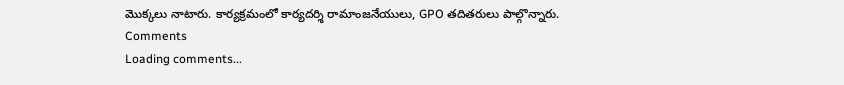మొక్కలు నాటారు. కార్యక్రమంలో కార్యదర్శి రామాంజనేయులు, GPO తదితరులు పాల్గొన్నారు.
Comments
Loading comments...